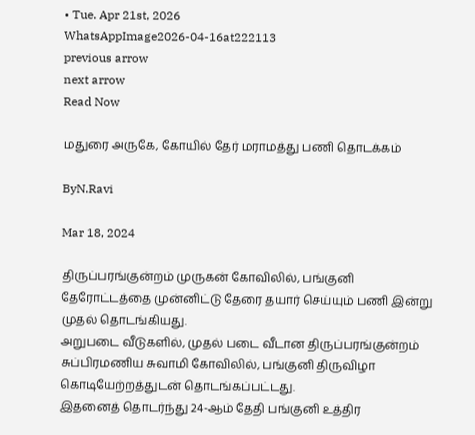• Tue. Apr 21st, 2026
WhatsAppImage2026-04-16at222113
previous arrow
next arrow
Read Now

மதுரை அருகே, கோயில் தேர் மராமத்து பணி தொடக்கம்

ByN.Ravi

Mar 18, 2024

திருப்பரங்குன்றம் முருகன் கோவிலில், பங்குனி தேரோட்டத்தை முன்னிட்டு தேரை தயார் செய்யும் பணி இன்று முதல் தொடங்கியது.
அறுபடை வீடுகளில், முதல் படை வீடான திருப்பரங்குன்றம் சுப்பிரமணிய சுவாமி கோவிலில், பங்குனி திருவிழா கொடியேற்றத்துடன் தொடங்கப்பட்டது.
இதனைத் தொடர்ந்து 24-ஆம் தேதி பங்குனி உத்திர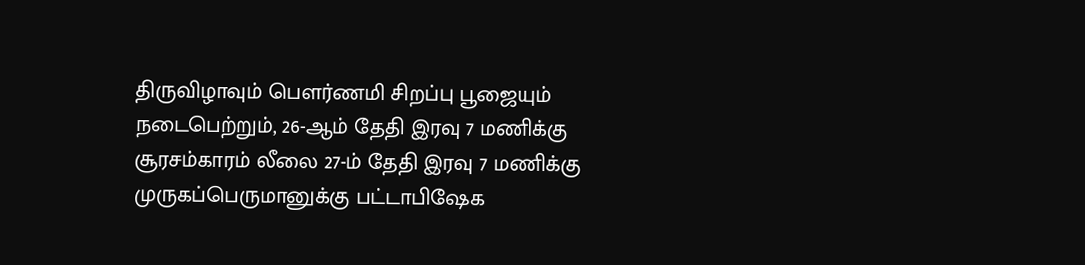திருவிழாவும் பௌர்ணமி சிறப்பு பூஜையும் நடைபெற்றும், 26-ஆம் தேதி இரவு 7 மணிக்கு சூரசம்காரம் லீலை 27-ம் தேதி இரவு 7 மணிக்கு முருகப்பெருமானுக்கு பட்டாபிஷேக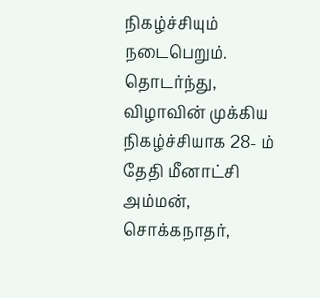நிகழ்ச்சியும் நடைபெறும்.
தொடர்ந்து, விழாவின் முக்கிய நிகழ்ச்சியாக 28- ம் தேதி மீனாட்சி அம்மன், சொக்கநாதர்,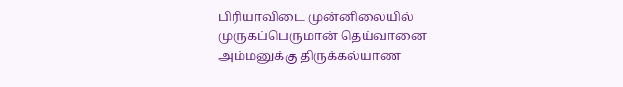பிரியாவிடை முன்னிலையில் முருகப்பெருமான் தெய்வானை அம்மனுக்கு திருக்கல்யாண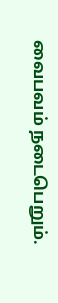வைபவம் நடைபெறும்.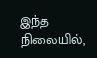இந்த நிலையில்,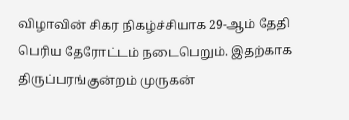விழாவின் சிகர நிகழ்ச்சியாக 29-ஆம் தேதி பெரிய தேரோட்டம் நடைபெறும். இதற்காக திருப்பரங்குன்றம் முருகன்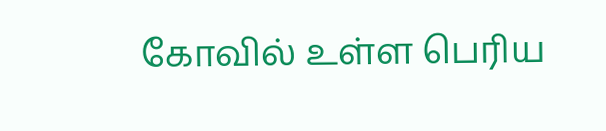கோவில் உள்ள பெரிய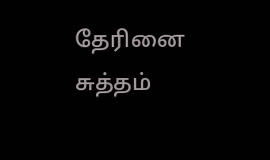தேரினை சுத்தம்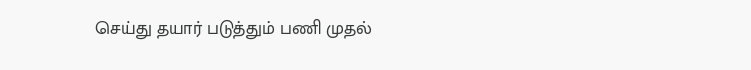செய்து தயார் படுத்தும் பணி முதல்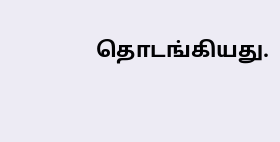தொடங்கியது.